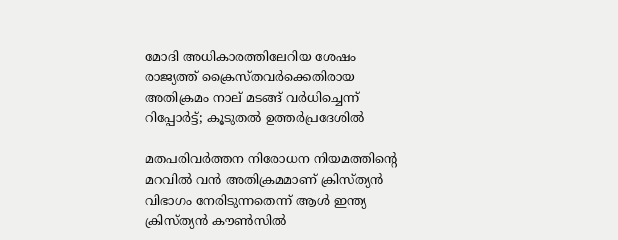മോദി അധികാരത്തിലേറിയ ശേഷം രാജ്യത്ത് ക്രൈസ്തവർക്കെതിരായ അതിക്രമം നാല് മടങ്ങ് വർധിച്ചെന്ന് റിപ്പോർട്ട്‌; കൂടുതൽ ഉത്തർപ്രദേശിൽ

മതപരിവർത്തന നിരോധന നിയമത്തിൻ്റെ മറവിൽ വൻ അതിക്രമമാണ് ക്രിസ്ത്യൻ വിഭാഗം നേരിടുന്നതെന്ന് ആൾ ഇന്ത്യ ക്രിസ്ത്യൻ കൗൺസിൽ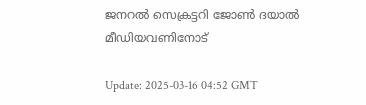ജനറൽ സെക്രട്ടറി ജോൺ ദയാൽ മീഡിയവണിനോട്

Update: 2025-03-16 04:52 GMT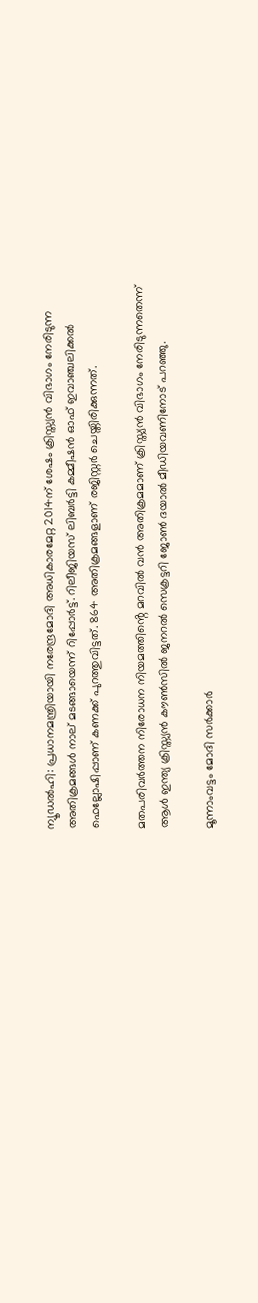ന്യൂഡല്‍ഹി: പ്രധാനമന്ത്രിയായി നരേന്ദ്രമോദി അധികാരമേറ്റ 2014ന് ശേഷം ക്രിസ്ത്യൻ വിഭാഗം നേരിടുന്ന അതിക്രമങ്ങൾ നാല് മടങ്ങായെന്ന് റിപ്പോർട്ട്. റിലീജിയസ് ലിബർട്ടി കമ്മീഷൻ ഓഫ് ഇവാഞ്ചലിക്കൽ ഫെല്ലോഷിപ്പാണ് കണക്ക് പുറത്തുവിട്ടത്. 864 അതിക്രമങ്ങളാണ് രജിസ്റ്റർ ചെയ്തിരിക്കുന്നത്.

മതപരിവർത്തന നിരോധന നിയമത്തിൻ്റെ മറവിൽ വൻ അതിക്രമമാണ് ക്രിസ്ത്യൻ വിഭാഗം നേരിടുന്നതെന്ന് ആൾ ഇന്ത്യ ക്രിസ്ത്യൻ കൗൺസിൽ ജനറൽ സെക്രട്ടറി ജോൺ ദയാൽ മീഡിയവണിനോട് പറഞ്ഞു.

മൂന്നാംവട്ടം മോദി സർക്കാർ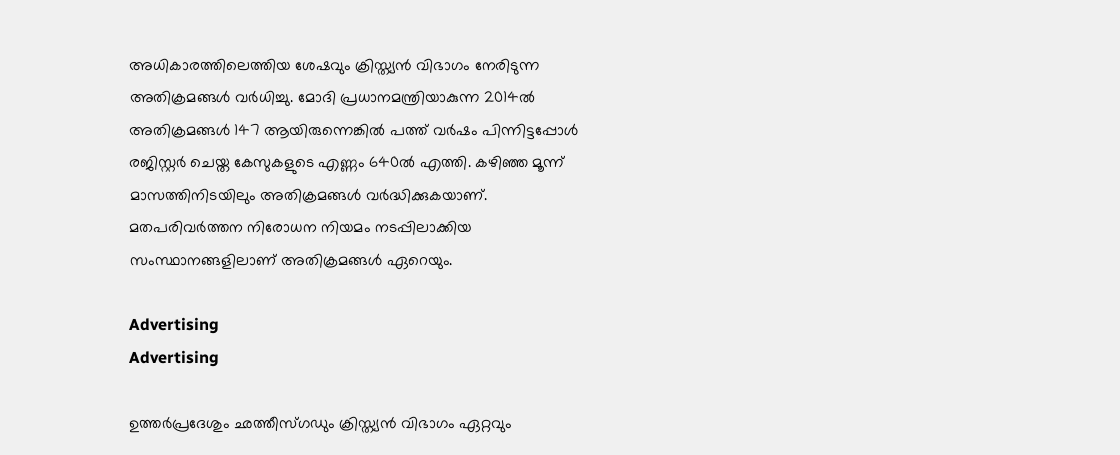അധികാരത്തിലെത്തിയ ശേഷവും ക്രിസ്ത്യൻ വിഭാഗം നേരിടുന്ന അതിക്രമങ്ങൾ വര്‍ധിച്ചു. മോദി പ്രധാനമന്ത്രിയാകുന്ന 2014ൽ അതിക്രമങ്ങൾ 147 ആയിരുന്നെങ്കിൽ പത്ത് വർഷം പിന്നിട്ടപ്പോൾ രജിസ്റ്റർ ചെയ്ത കേസുകളുടെ എണ്ണം 640ൽ എത്തി. കഴിഞ്ഞ മൂന്ന് മാസത്തിനിടയിലും അതിക്രമങ്ങൾ വർദ്ധിക്കുകയാണ്. മതപരിവർത്തന നിരോധന നിയമം നടപ്പിലാക്കിയ സംസ്ഥാനങ്ങളിലാണ് അതിക്രമങ്ങൾ ഏറെയും.

Advertising
Advertising

ഉത്തർപ്രദേശും ഛത്തീസ്ഗഡും ക്രിസ്ത്യൻ വിഭാഗം ഏറ്റവും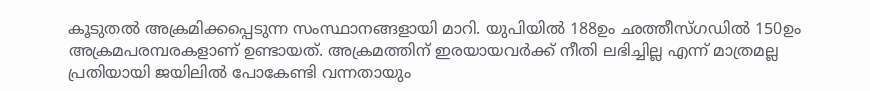കൂടുതൽ അക്രമിക്കപ്പെടുന്ന സംസ്ഥാനങ്ങളായി മാറി. യുപിയിൽ 188ഉം ഛത്തീസ്ഗഡിൽ 150ഉം അക്രമപരമ്പരകളാണ് ഉണ്ടായത്. അക്രമത്തിന് ഇരയായവർക്ക് നീതി ലഭിച്ചില്ല എന്ന് മാത്രമല്ല പ്രതിയായി ജയിലിൽ പോകേണ്ടി വന്നതായും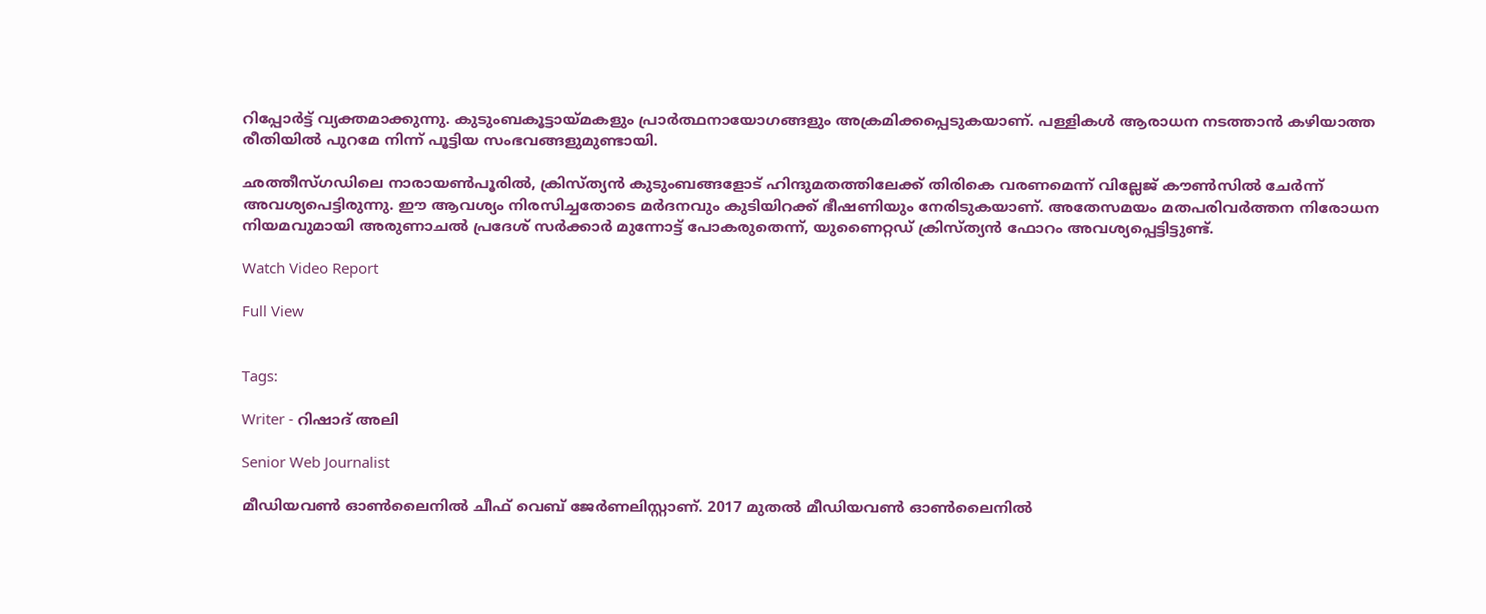റിപ്പോർട്ട് വ്യക്തമാക്കുന്നു. കുടുംബകൂട്ടായ്മകളും പ്രാർത്ഥനായോഗങ്ങളും അക്രമിക്കപ്പെടുകയാണ്. പള്ളികൾ ആരാധന നടത്താൻ കഴിയാത്ത രീതിയിൽ പുറമേ നിന്ന് പൂട്ടിയ സംഭവങ്ങളുമുണ്ടായി.

ഛത്തീസ്ഗഡിലെ നാരായൺപൂരിൽ, ക്രിസ്ത്യൻ കുടുംബങ്ങളോട് ഹിന്ദുമതത്തിലേക്ക് തിരികെ വരണമെന്ന് വില്ലേജ് കൗൺസിൽ ചേർന്ന് അവശ്യപെട്ടിരുന്നു. ഈ ആവശ്യം നിരസിച്ചതോടെ മർദനവും കുടിയിറക്ക് ഭീഷണിയും നേരിടുകയാണ്. അതേസമയം മതപരിവർത്തന നിരോധന നിയമവുമായി അരുണാചൽ പ്രദേശ് സർക്കാർ മുന്നോട്ട് പോകരുതെന്ന്, യുണൈറ്റഡ് ക്രിസ്ത്യൻ ഫോറം അവശ്യപ്പെട്ടിട്ടുണ്ട്.

Watch Video Report

Full View


Tags:

Writer - റിഷാദ് അലി

Senior Web Journalist

മീഡിയവൺ ഓൺലൈനിൽ ചീഫ് വെബ് ജേർണലിസ്റ്റാണ്. 2017 മുതൽ മീഡിയവൺ ഓൺലൈനിൽ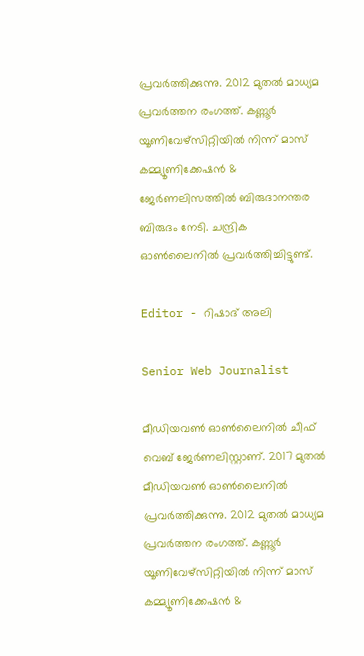പ്രവർത്തിക്കുന്നു. 2012 മുതൽ മാധ്യമ പ്രവർത്തന രംഗത്ത്. കണ്ണൂര്‍ യൂണിവേഴ്‌സിറ്റിയിൽ നിന്ന് മാസ് കമ്മ്യൂണിക്കേഷന്‍ & ജേര്‍ണലിസത്തില്‍ ബിരുദാനന്തര ബിരുദം നേടി. ചന്ദ്രിക ഓണ്‍ലൈനില്‍ പ്രവര്‍ത്തിച്ചിട്ടുണ്ട്.

Editor - റിഷാദ് അലി

Senior Web Journalist

മീഡിയവൺ ഓൺലൈനിൽ ചീഫ് വെബ് ജേർണലിസ്റ്റാണ്. 2017 മുതൽ മീഡിയവൺ ഓൺലൈനിൽ പ്രവർത്തിക്കുന്നു. 2012 മുതൽ മാധ്യമ പ്രവർത്തന രംഗത്ത്. കണ്ണൂര്‍ യൂണിവേഴ്‌സിറ്റിയിൽ നിന്ന് മാസ് കമ്മ്യൂണിക്കേഷന്‍ &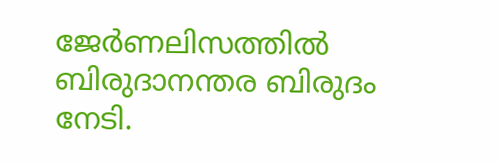ജേര്‍ണലിസത്തില്‍ ബിരുദാനന്തര ബിരുദം നേടി.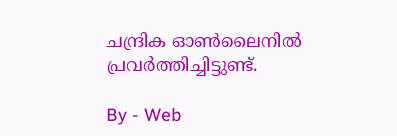ചന്ദ്രിക ഓണ്‍ലൈനില്‍ പ്രവര്‍ത്തിച്ചിട്ടുണ്ട്.

By - Web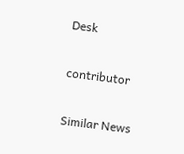Desk

contributor

Similar News